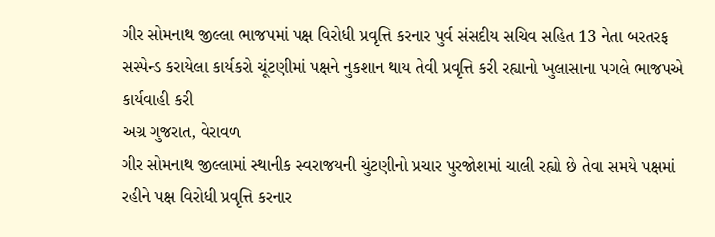ગીર સોમનાથ જીલ્લા ભાજપમાં પક્ષ વિરોધી પ્રવૃત્તિ કરનાર પુર્વ સંસદીય સચિવ સહિત 13 નેતા બરતરફ
સસ્પેન્ડ કરાયેલા કાર્યકરો ચૂંટણીમાં પક્ષને નુકશાન થાય તેવી પ્રવૃત્તિ કરી રહ્યાનો ખુલાસાના પગલે ભાજપએ કાર્યવાહી કરી
અગ્ર ગુજરાત, વેરાવળ
ગીર સોમનાથ જીલ્લામાં સ્થાનીક સ્વરાજયની ચુંટણીનો પ્રચાર પુરજોશમાં ચાલી રહ્યો છે તેવા સમયે પક્ષમાં રહીને પક્ષ વિરોધી પ્રવૃત્તિ કરનાર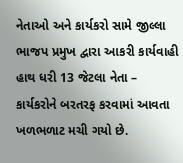નેતાઓ અને કાર્યકરો સામે જીલ્લા ભાજપ પ્રમુખ દ્વારા આકરી કાર્યવાહી હાથ ધરી 13 જેટલા નેતા – કાર્યકરોને બરતરફ કરવામાં આવતા ખળભળાટ મચી ગયો છે.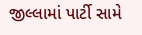જીલ્લામાં પાર્ટી સામે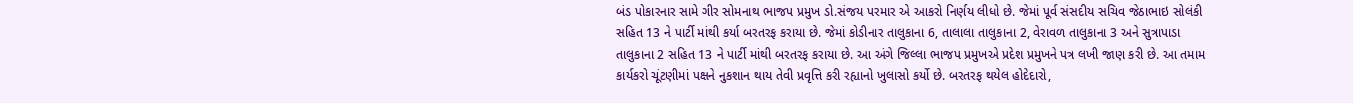બંડ પોકારનાર સામે ગીર સોમનાથ ભાજપ પ્રમુખ ડો.સંજય પરમાર એ આકરો નિર્ણય લીધો છે. જેમાં પૂર્વ સંસદીય સચિવ જેઠાભાઇ સોલંકી સહિત 13 ને પાર્ટી માંથી કર્યા બરતરફ કરાયા છે. જેમાં કોડીનાર તાલુકાના 6, તાલાલા તાલુકાના 2, વેરાવળ તાલુકાના 3 અને સુત્રાપાડા તાલુકાના 2 સહિત 13 ને પાર્ટી માંથી બરતરફ કરાયા છે. આ અંગે જિલ્લા ભાજપ પ્રમુખએ પ્રદેશ પ્રમુખને પત્ર લખી જાણ કરી છે. આ તમામ કાર્યકરો ચૂંટણીમાં પક્ષને નુકશાન થાય તેવી પ્રવૃત્તિ કરી રહ્યાનો ખુલાસો કર્યો છે. બરતરફ થયેલ હોદેદારો,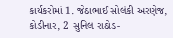કાર્યકરોમાં 1. જેઠાભાઈ સોલંકી અરણેજ, કોડીનાર, 2 સુનિલ રાઠોડ-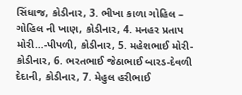સિંધાજ, કોડીનાર, 3. ભીખા કાળા ગોહિલ – ગોહિલ ની ખાણ, કોડીનાર, 4. મનહર પ્રતાપ મોરી…-પીપળી, કોડીનાર, 5. મહેશભાઈ મોરી-કોડીનાર, 6. ભરતભાઈ જેઠાભાઈ બારડ-દેવળી દેદાની, કોડીનાર, 7. મેહુલ હરીભાઈ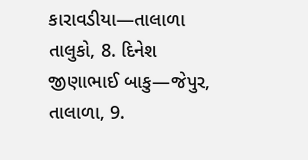કારાવડીયા—તાલાળા તાલુકો, 8. દિનેશ જીણાભાઈ બાકુ—જેપુર, તાલાળા, 9.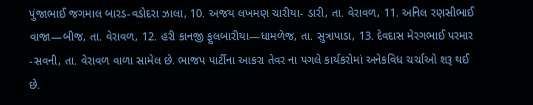પુંજાભાઈ જગમાલ બારડ-વડોદરા ઝાલા, 10. અજય લખમણ ચારીયા- ડારી, તા. વેરાવળ, 11. અનિલ રણસીભાઈ વાજા—બીજ, તા. વેરાવળ, 12. હરી કાનજી ફુલબારીયા—ધામળેજ, તા. સુત્રાપાડા, 13. દેવદાસ મેરગભાઈ પરમાર -સવની, તા. વેરાવળ વાળા સામેલ છે. ભાજપ પાર્ટીના આકરા તેવર ના પગલે કાર્યકરોમાં અનેકવિધ ચર્ચાઓ શરૂ થઈ છે.